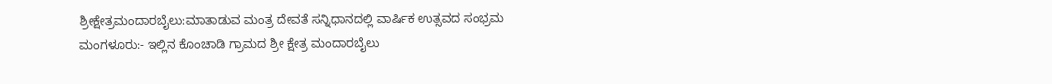ಶ್ರೀಕ್ಷೇತ್ರಮಂದಾರಬೈಲು:ಮಾತಾಡುವ ಮಂತ್ರ ದೇವತೆ ಸನ್ನಿಧಾನದಲ್ಲಿ ವಾರ್ಷಿಕ ಉತ್ಸವದ ಸಂಭ್ರಮ
ಮಂಗಳೂರು:- ಇಲ್ಲಿನ ಕೊಂಚಾಡಿ ಗ್ರಾಮದ ಶ್ರೀ ಕ್ಷೇತ್ರ ಮಂದಾರಬೈಲು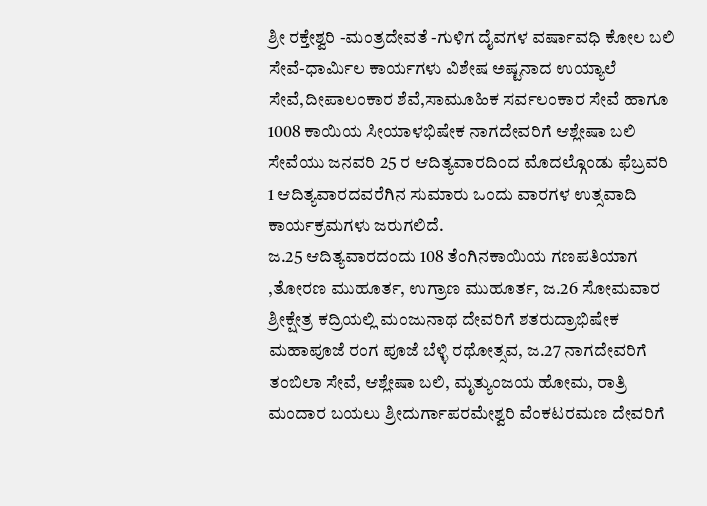ಶ್ರೀ ರಕ್ತೇಶ್ವರಿ -ಮಂತ್ರದೇವತೆ -ಗುಳಿಗ ದೈವಗಳ ವರ್ಷಾವಧಿ ಕೋಲ ಬಲಿ ಸೇವೆ-ಧಾರ್ಮಿಲ ಕಾರ್ಯಗಳು ವಿಶೇಷ ಅಷ್ಟನಾದ ಉಯ್ಯಾಲೆ ಸೇವೆ,ದೀಪಾಲಂಕಾರ ಶೆವೆ,ಸಾಮೂಹಿಕ ಸರ್ವಲಂಕಾರ ಸೇವೆ ಹಾಗೂ 1008 ಕಾಯಿಯ ಸೀಯಾಳಭಿಷೇಕ ನಾಗದೇವರಿಗೆ ಆಶ್ಲೇಷಾ ಬಲಿ ಸೇವೆಯು ಜನವರಿ 25 ರ ಆದಿತ್ಯವಾರದಿಂದ ಮೊದಲ್ಗೊಂಡು ಫೆಬ್ರವರಿ 1 ಆದಿತ್ಯವಾರದವರೆಗಿನ ಸುಮಾರು ಒಂದು ವಾರಗಳ ಉತ್ಸವಾದಿ ಕಾರ್ಯಕ್ರಮಗಳು ಜರುಗಲಿದೆ.
ಜ.25 ಆದಿತ್ಯವಾರದಂದು 108 ತೆಂಗಿನಕಾಯಿಯ ಗಣಪತಿಯಾಗ ,ತೋರಣ ಮುಹೂರ್ತ, ಉಗ್ರಾಣ ಮುಹೂರ್ತ, ಜ.26 ಸೋಮವಾರ ಶ್ರೀಕ್ಷೇತ್ರ ಕದ್ರಿಯಲ್ಲಿ ಮಂಜುನಾಥ ದೇವರಿಗೆ ಶತರುದ್ರಾಭಿಷೇಕ ಮಹಾಪೂಜೆ ರಂಗ ಪೂಜೆ ಬೆಳ್ಳಿ ರಥೋತ್ಸವ, ಜ.27 ನಾಗದೇವರಿಗೆ ತಂಬಿಲಾ ಸೇವೆ, ಆಶ್ಲೇಷಾ ಬಲಿ, ಮೃತ್ಯುಂಜಯ ಹೋಮ, ರಾತ್ರಿ ಮಂದಾರ ಬಯಲು ಶ್ರೀದುರ್ಗಾಪರಮೇಶ್ವರಿ ವೆಂಕಟರಮಣ ದೇವರಿಗೆ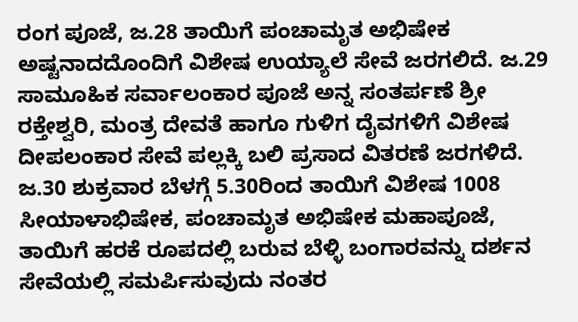ರಂಗ ಪೂಜೆ, ಜ.28 ತಾಯಿಗೆ ಪಂಚಾಮೃತ ಅಭಿಷೇಕ ಅಷ್ಟನಾದದೊಂದಿಗೆ ವಿಶೇಷ ಉಯ್ಯಾಲೆ ಸೇವೆ ಜರಗಲಿದೆ. ಜ.29 ಸಾಮೂಹಿಕ ಸರ್ವಾಲಂಕಾರ ಪೂಜೆ ಅನ್ನ ಸಂತರ್ಪಣೆ ಶ್ರೀ ರಕ್ತೇಶ್ವರಿ, ಮಂತ್ರ ದೇವತೆ ಹಾಗೂ ಗುಳಿಗ ದೈವಗಳಿಗೆ ವಿಶೇಷ ದೀಪಲಂಕಾರ ಸೇವೆ ಪಲ್ಲಕ್ಕಿ ಬಲಿ ಪ್ರಸಾದ ವಿತರಣೆ ಜರಗಳಿದೆ.
ಜ.30 ಶುಕ್ರವಾರ ಬೆಳಗ್ಗೆ 5.30ರಿಂದ ತಾಯಿಗೆ ವಿಶೇಷ 1008 ಸೀಯಾಳಾಭಿಷೇಕ, ಪಂಚಾಮೃತ ಅಭಿಷೇಕ ಮಹಾಪೂಜೆ, ತಾಯಿಗೆ ಹರಕೆ ರೂಪದಲ್ಲಿ ಬರುವ ಬೆಳ್ಳಿ ಬಂಗಾರವನ್ನು ದರ್ಶನ ಸೇವೆಯಲ್ಲಿ ಸಮರ್ಪಿಸುವುದು ನಂತರ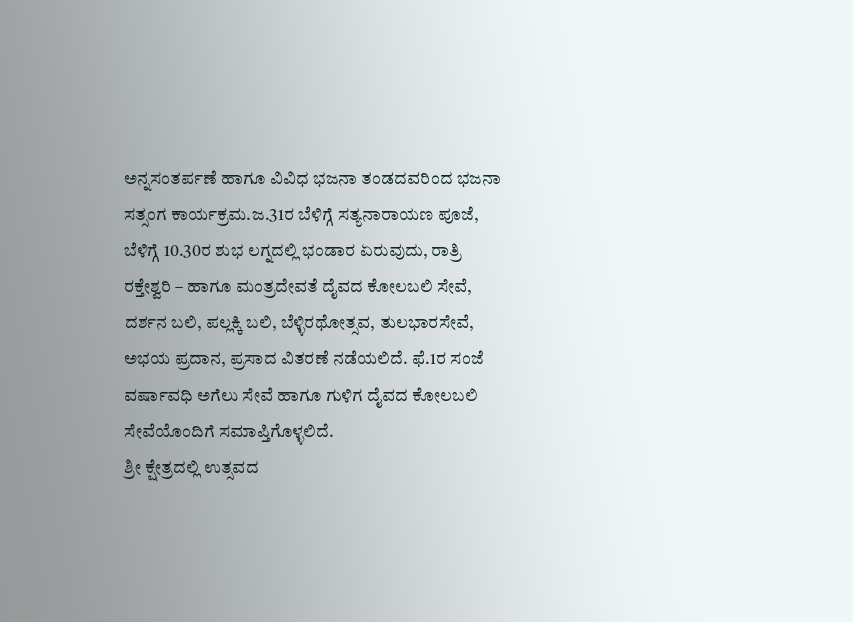ಅನ್ನಸಂತರ್ಪಣೆ ಹಾಗೂ ವಿವಿಧ ಭಜನಾ ತಂಡದವರಿಂದ ಭಜನಾ ಸತ್ಸಂಗ ಕಾರ್ಯಕ್ರಮ.ಜ.31ರ ಬೆಳಿಗ್ಗೆ ಸತ್ಯನಾರಾಯಣ ಪೂಜೆ, ಬೆಳಿಗ್ಗೆ 10.30ರ ಶುಭ ಲಗ್ನದಲ್ಲಿ ಭಂಡಾರ ಏರುವುದು, ರಾತ್ರಿ ರಕ್ತೇಶ್ವರಿ – ಹಾಗೂ ಮಂತ್ರದೇವತೆ ದೈವದ ಕೋಲಬಲಿ ಸೇವೆ, ದರ್ಶನ ಬಲಿ, ಪಲ್ಲಕ್ಕಿ ಬಲಿ, ಬೆಳ್ಳಿರಥೋತ್ಸವ, ತುಲಭಾರಸೇವೆ, ಅಭಯ ಪ್ರದಾನ, ಪ್ರಸಾದ ವಿತರಣೆ ನಡೆಯಲಿದೆ. ಫೆ.1ರ ಸಂಜೆ ವರ್ಷಾವಧಿ ಅಗೆಲು ಸೇವೆ ಹಾಗೂ ಗುಳಿಗ ದೈವದ ಕೋಲಬಲಿ ಸೇವೆಯೊಂದಿಗೆ ಸಮಾಪ್ತಿಗೊಳ್ಳಲಿದೆ.
ಶ್ರೀ ಕ್ಷೇತ್ರದಲ್ಲಿ ಉತ್ಸವದ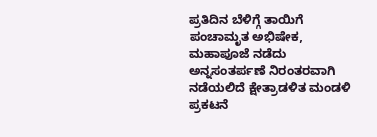ಪ್ರತಿದಿನ ಬೆಳಿಗ್ಗೆ ತಾಯಿಗೆ ಪಂಚಾಮೃತ ಅಭಿಷೇಕ, ಮಹಾಪೂಜೆ ನಡೆದು ಅನ್ನಸಂತರ್ಪಣೆ ನಿರಂತರವಾಗಿ ನಡೆಯಲಿದೆ ಕ್ಷೇತ್ರಾಡಳಿತ ಮಂಡಳಿ ಪ್ರಕಟನೆ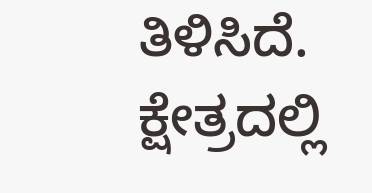ತಿಳಿಸಿದೆ. ಕ್ಷೇತ್ರದಲ್ಲಿ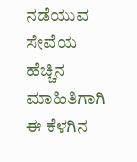ನಡೆಯುವ ಸೇವೆಯ ಹೆಚ್ಚಿನ ಮಾಹಿತಿಗಾಗಿ ಈ ಕೆಳಗಿನ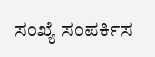ಸಂಖ್ಯೆ ಸಂಪರ್ಕಿಸ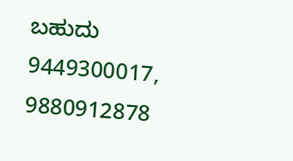ಬಹುದು 9449300017, 9880912878